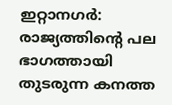ഇറ്റാനഗർ: രാജ്യത്തിന്റെ പല ഭാഗത്തായി തുടരുന്ന കനത്ത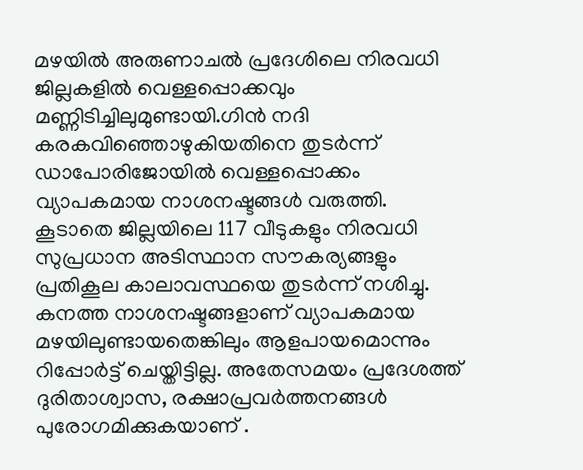മഴയിൽ അരുണാചൽ പ്രദേശിലെ നിരവധി ജില്ലകളിൽ വെള്ളപ്പൊക്കവും മണ്ണിടിച്ചിലുമുണ്ടായി.ഗിൻ നദി കരകവിഞ്ഞൊഴുകിയതിനെ തുടർന്ന് ഡാപോരിജോയിൽ വെള്ളപ്പൊക്കം വ്യാപകമായ നാശനഷ്ടങ്ങൾ വരുത്തി. കൂടാതെ ജില്ലയിലെ 117 വീടുകളും നിരവധി സുപ്രധാന അടിസ്ഥാന സൗകര്യങ്ങളും പ്രതികൂല കാലാവസ്ഥയെ തുടർന്ന് നശിച്ചു. കനത്ത നാശനഷ്ടങ്ങളാണ് വ്യാപകമായ മഴയിലുണ്ടായതെങ്കിലും ആളപായമൊന്നും റിപ്പോർട്ട് ചെയ്തിട്ടില്ല. അതേസമയം പ്രദേശത്ത് ദുരിതാശ്വാസ, രക്ഷാപ്രവർത്തനങ്ങൾ പുരോഗമിക്കുകയാണ് .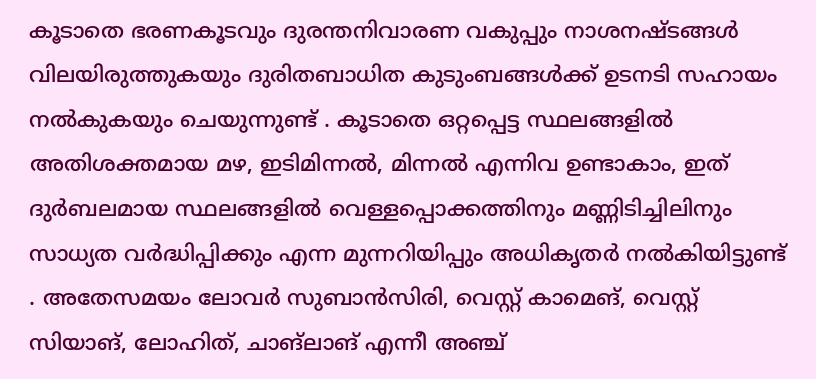കൂടാതെ ഭരണകൂടവും ദുരന്തനിവാരണ വകുപ്പും നാശനഷ്ടങ്ങൾ വിലയിരുത്തുകയും ദുരിതബാധിത കുടുംബങ്ങൾക്ക് ഉടനടി സഹായം നൽകുകയും ചെയുന്നുണ്ട് . കൂടാതെ ഒറ്റപ്പെട്ട സ്ഥലങ്ങളിൽ അതിശക്തമായ മഴ, ഇടിമിന്നൽ, മിന്നൽ എന്നിവ ഉണ്ടാകാം, ഇത് ദുർബലമായ സ്ഥലങ്ങളിൽ വെള്ളപ്പൊക്കത്തിനും മണ്ണിടിച്ചിലിനും സാധ്യത വർദ്ധിപ്പിക്കും എന്ന മുന്നറിയിപ്പും അധികൃതർ നൽകിയിട്ടുണ്ട് . അതേസമയം ലോവർ സുബാൻസിരി, വെസ്റ്റ് കാമെങ്, വെസ്റ്റ് സിയാങ്, ലോഹിത്, ചാങ്ലാങ് എന്നീ അഞ്ച്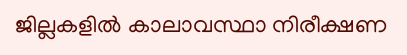ജില്ലകളിൽ കാലാവസ്ഥാ നിരീക്ഷണ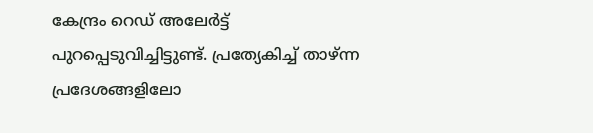കേന്ദ്രം റെഡ് അലേർട്ട് പുറപ്പെടുവിച്ചിട്ടുണ്ട്. പ്രത്യേകിച്ച് താഴ്ന്ന പ്രദേശങ്ങളിലോ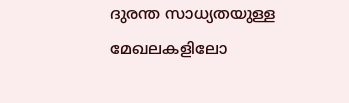ദുരന്ത സാധ്യതയുള്ള മേഖലകളിലോ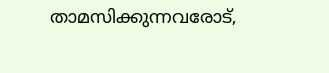താമസിക്കുന്നവരോട്,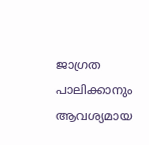ജാഗ്രത പാലിക്കാനും ആവശ്യമായ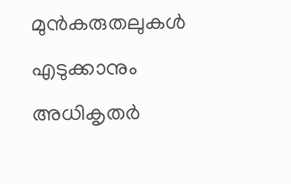മുൻകരുതലുകൾ എടുക്കാനും അധികൃതർ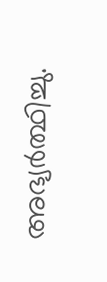അഭ്യർത്ഥിച്ചു.